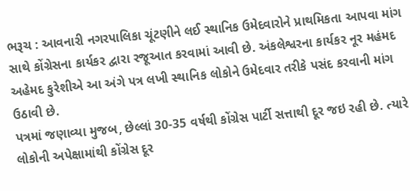ભરૂચ : આવનારી નગરપાલિકા ચૂંટણીને લઈ સ્થાનિક ઉમેદવારોને પ્રાથમિકતા આપવા માંગ સાથે કોંગ્રેસના કાર્યકર દ્વારા રજૂઆત કરવામાં આવી છે. અંકલેશ્વરના કાર્યકર નૂર મહંમદ અહેમદ કુરેશીએ આ અંગે પત્ર લખી સ્થાનિક લોકોને ઉમેદવાર તરીકે પસંદ કરવાની માંગ ઉઠાવી છે.
પત્રમાં જણાવ્યા મુજબ, છેલ્લાં 30-35 વર્ષથી કોંગ્રેસ પાર્ટી સત્તાથી દૂર જઇ રહી છે. ત્યારે લોકોની અપેક્ષામાંથી કોંગ્રેસ દૂર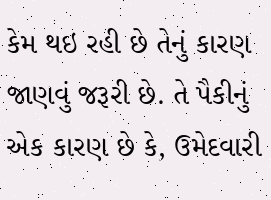કેમ થઇ રહી છે તેનું કારણ જાણવું જરૂરી છે. તે પૈકીનું એક કારણ છે કે, ઉમેદવારી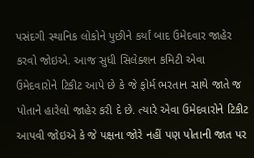પસંદગી સ્થાનિક લોકોને પુછીને કર્યાં બાદ ઉમેદવાર જાહેર કરવો જોઇએ. આજ સુધી સિલેક્શન કમિટી એવા ઉમેદવારોને ટિકીટ આપે છે કે જે ફોર્મ ભરતાન સાથે જાતે જ પોતાને હારેલો જાહેર કરી દે છે. ત્યારે એવા ઉમેદવારોને ટિકીટ આપવી જોઇએ કે જે પક્ષના જોરે નહીં પણ પોતાની જાત પર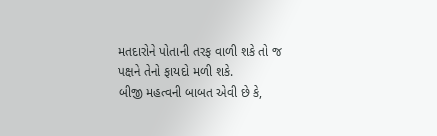મતદારોને પોતાની તરફ વાળી શકે તો જ પક્ષને તેનો ફાયદો મળી શકે.
બીજી મહત્વની બાબત એવી છે કે,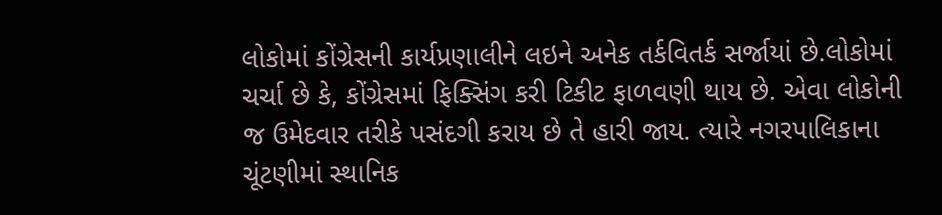લોકોમાં કોંગ્રેસની કાર્યપ્રણાલીને લઇને અનેક તર્કવિતર્ક સર્જાયાં છે.લોકોમાં ચર્ચા છે કે, કોંગ્રેસમાં ફિક્સિંગ કરી ટિકીટ ફાળવણી થાય છે. એવા લોકોની જ ઉમેદવાર તરીકે પસંદગી કરાય છે તે હારી જાય. ત્યારે નગરપાલિકાના ચૂંટણીમાં સ્થાનિક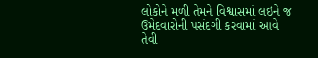લોકોને મળી તેમને વિશ્વાસમાં લઇને જ ઉમેદવારોની પસંદગી કરવામાં આવે તેવી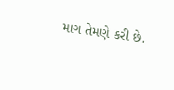માગ તેમણે કરી છે.